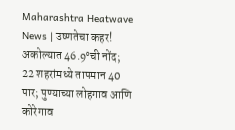Maharashtra Heatwave News | उष्णतेचा कहर! अकोल्यात 46.9°ची नोंद; 22 शहरांमध्ये तापमान 40 पार; पुण्याच्या लोहगाव आणि कोरेगाव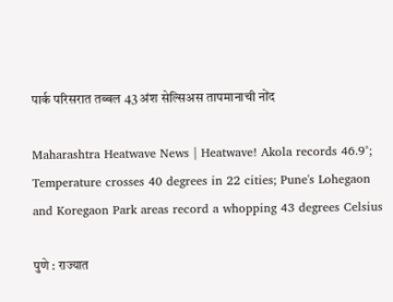पार्क परिसरात तब्बल 43 अंश सेल्सिअस तापमानाची नोंद

Maharashtra Heatwave News | Heatwave! Akola records 46.9°; Temperature crosses 40 degrees in 22 cities; Pune's Lohegaon and Koregaon Park areas record a whopping 43 degrees Celsius

पुणे : राज्यात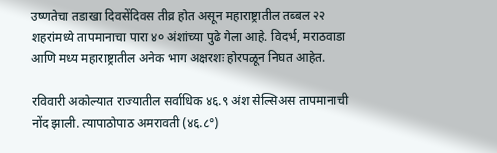उष्णतेचा तडाखा दिवसेंदिवस तीव्र होत असून महाराष्ट्रातील तब्बल २२ शहरांमध्ये तापमानाचा पारा ४० अंशांच्या पुढे गेला आहे. विदर्भ, मराठवाडा आणि मध्य महाराष्ट्रातील अनेक भाग अक्षरशः होरपळून निघत आहेत.

रविवारी अकोल्यात राज्यातील सर्वाधिक ४६.९ अंश सेल्सिअस तापमानाची नोंद झाली. त्यापाठोपाठ अमरावती (४६.८°)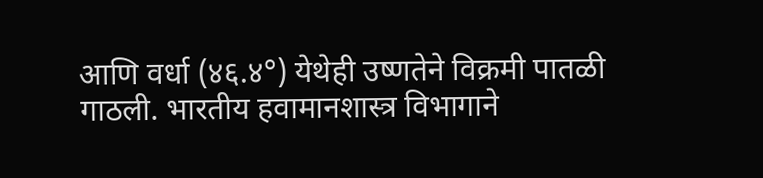आणि वर्धा (४६.४°) येथेही उष्णतेने विक्रमी पातळी गाठली. भारतीय हवामानशास्त्र विभागाने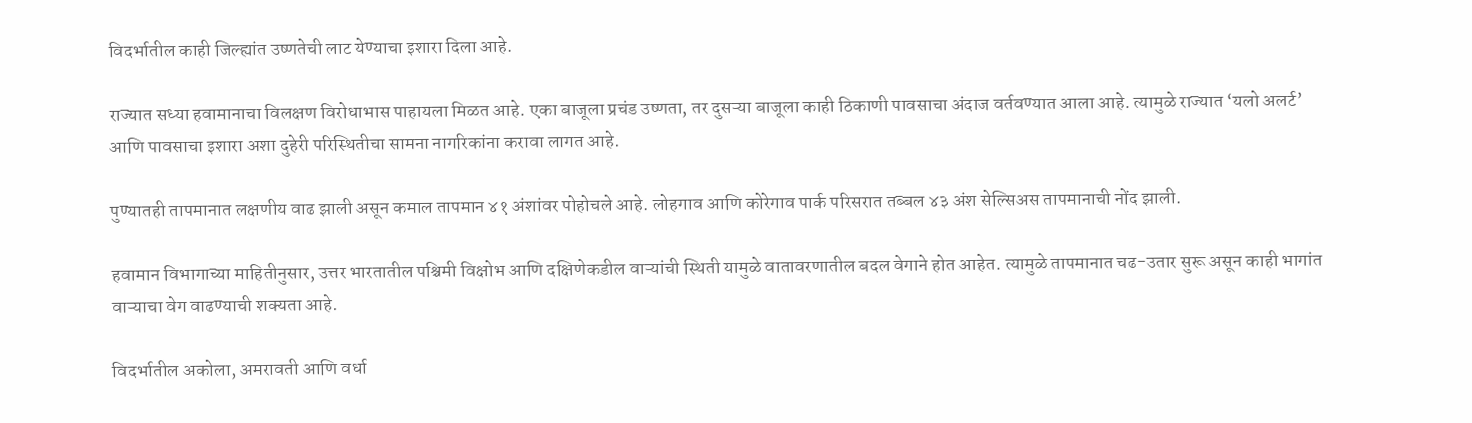विदर्भातील काही जिल्ह्यांत उष्णतेची लाट येण्याचा इशारा दिला आहे.

राज्यात सध्या हवामानाचा विलक्षण विरोधाभास पाहायला मिळत आहे. एका बाजूला प्रचंड उष्णता, तर दुसऱ्या बाजूला काही ठिकाणी पावसाचा अंदाज वर्तवण्यात आला आहे. त्यामुळे राज्यात ‘यलो अलर्ट’ आणि पावसाचा इशारा अशा दुहेरी परिस्थितीचा सामना नागरिकांना करावा लागत आहे.

पुण्यातही तापमानात लक्षणीय वाढ झाली असून कमाल तापमान ४१ अंशांवर पोहोचले आहे. लोहगाव आणि कोरेगाव पार्क परिसरात तब्बल ४३ अंश सेल्सिअस तापमानाची नोंद झाली.

हवामान विभागाच्या माहितीनुसार, उत्तर भारतातील पश्चिमी विक्षोभ आणि दक्षिणेकडील वाऱ्यांची स्थिती यामुळे वातावरणातील बदल वेगाने होत आहेत. त्यामुळे तापमानात चढ-उतार सुरू असून काही भागांत वाऱ्याचा वेग वाढण्याची शक्यता आहे.

विदर्भातील अकोला, अमरावती आणि वर्धा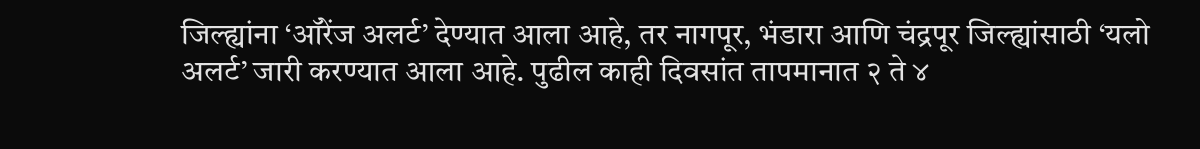जिल्ह्यांना ‘ऑरेंज अलर्ट’ देण्यात आला आहे, तर नागपूर, भंडारा आणि चंद्रपूर जिल्ह्यांसाठी ‘यलो अलर्ट’ जारी करण्यात आला आहे. पुढील काही दिवसांत तापमानात २ ते ४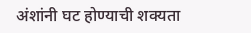अंशांनी घट होण्याची शक्यता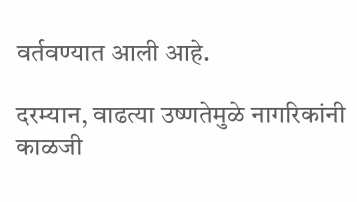वर्तवण्यात आली आहे.

दरम्यान, वाढत्या उष्णतेमुळे नागरिकांनी काळजी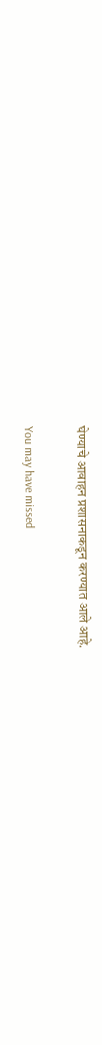घेण्याचे आवाहन प्रशासनाकडून करण्यात आले आहे.

You may have missed